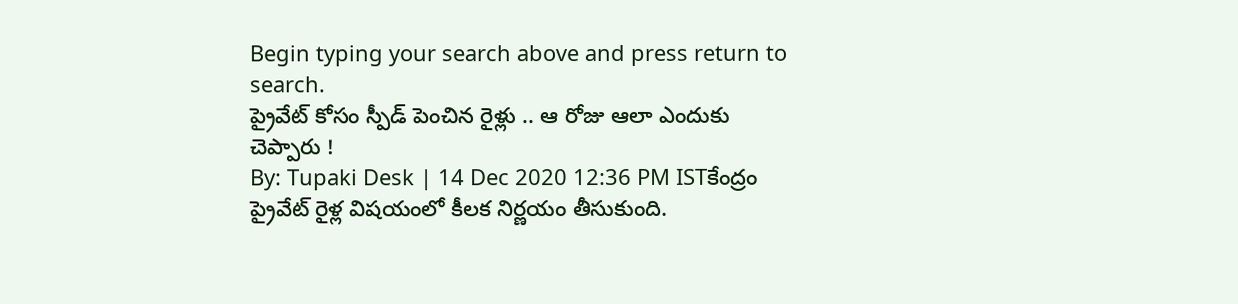Begin typing your search above and press return to search.
ప్రైవేట్ కోసం స్పీడ్ పెంచిన రైళ్లు .. ఆ రోజు ఆలా ఎందుకు చెప్పారు !
By: Tupaki Desk | 14 Dec 2020 12:36 PM ISTకేంద్రం ప్రైవేట్ రైళ్ల విషయంలో కీలక నిర్ణయం తీసుకుంది.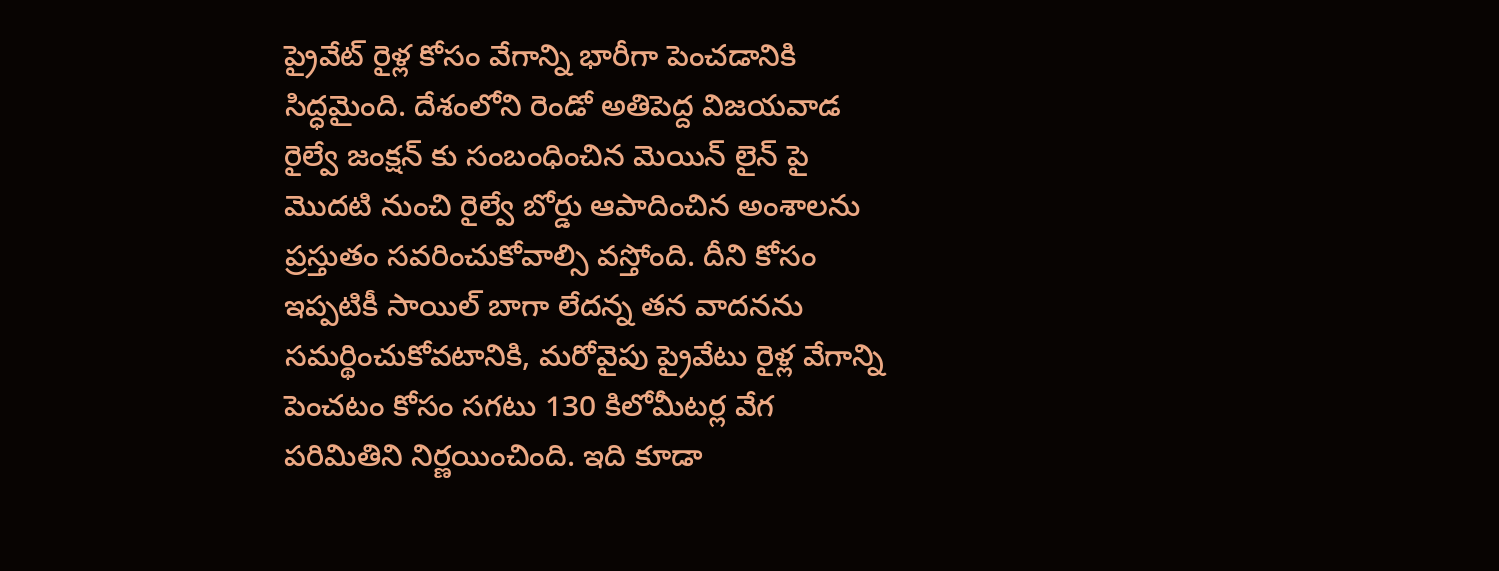ప్రైవేట్ రైళ్ల కోసం వేగాన్ని భారీగా పెంచడానికి సిద్ధమైంది. దేశంలోని రెండో అతిపెద్ద విజయవాడ రైల్వే జంక్షన్ కు సంబంధించిన మెయిన్ లైన్ పై మొదటి నుంచి రైల్వే బోర్డు ఆపాదించిన అంశాలను ప్రస్తుతం సవరించుకోవాల్సి వస్తోంది. దీని కోసం ఇప్పటికీ సాయిల్ బాగా లేదన్న తన వాదనను సమర్థించుకోవటానికి, మరోవైపు ప్రైవేటు రైళ్ల వేగాన్ని పెంచటం కోసం సగటు 130 కిలోమీటర్ల వేగ పరిమితిని నిర్ణయించింది. ఇది కూడా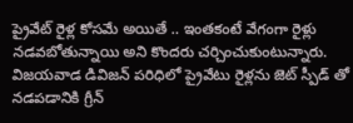ప్రైవేట్ రైళ్ల కోసమే అయితే .. ఇంతకంటే వేగంగా రైళ్లు నడవబోతున్నాయి అని కొందరు చర్చించుకుంటున్నారు. విజయవాడ డివిజన్ పరిధిలో ప్రైవేటు రైళ్లను జెట్ స్పీడ్ తో నడపడానికి గ్రీన్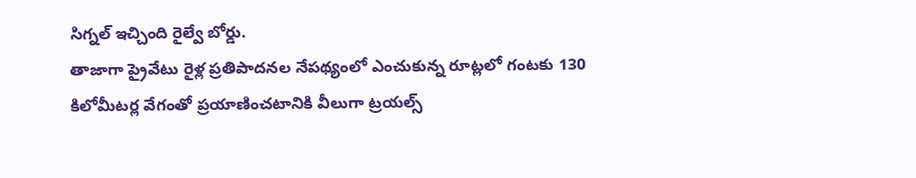సిగ్నల్ ఇచ్చింది రైల్వే బోర్డు.
తాజాగా ప్రైవేటు రైళ్ల ప్రతిపాదనల నేపథ్యంలో ఎంచుకున్న రూట్లలో గంటకు 130 కిలోమీటర్ల వేగంతో ప్రయాణించటానికి వీలుగా ట్రయల్స్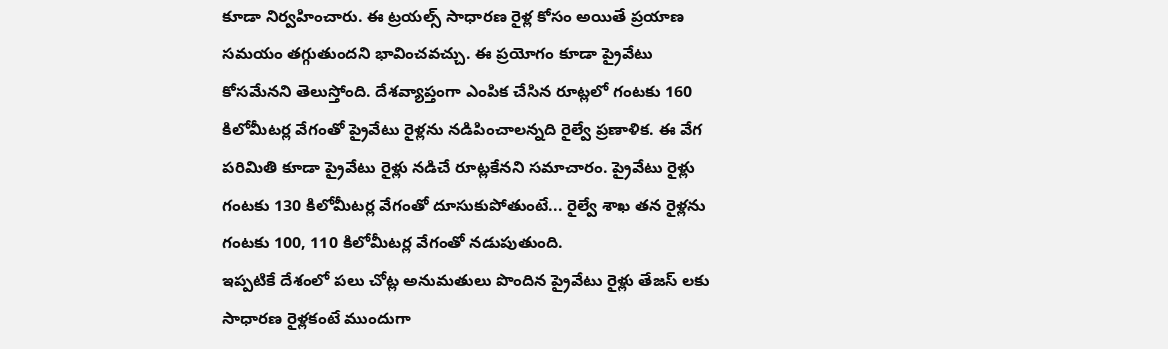కూడా నిర్వహించారు. ఈ ట్రయల్స్ సాధారణ రైళ్ల కోసం అయితే ప్రయాణ సమయం తగ్గుతుందని భావించవచ్చు. ఈ ప్రయోగం కూడా ప్రైవేటు కోసమేనని తెలుస్తోంది. దేశవ్యాప్తంగా ఎంపిక చేసిన రూట్లలో గంటకు 160 కిలోమీటర్ల వేగంతో ప్రైవేటు రైళ్లను నడిపించాలన్నది రైల్వే ప్రణాళిక. ఈ వేగ పరిమితి కూడా ప్రైవేటు రైళ్లు నడిచే రూట్లకేనని సమాచారం. ప్రైవేటు రైళ్లు గంటకు 130 కిలోమీటర్ల వేగంతో దూసుకుపోతుంటే... రైల్వే శాఖ తన రైళ్లను గంటకు 100, 110 కిలోమీటర్ల వేగంతో నడుపుతుంది.
ఇప్పటికే దేశంలో పలు చోట్ల అనుమతులు పొందిన ప్రైవేటు రైళ్లు తేజస్ లకు సాధారణ రైళ్లకంటే ముందుగా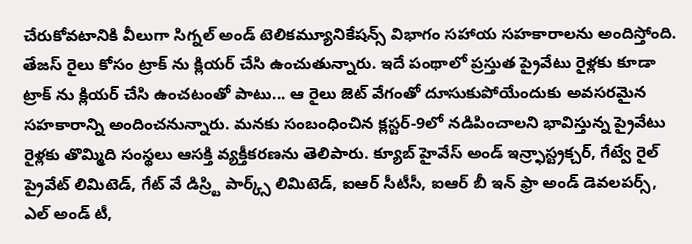చేరుకోవటానికి వీలుగా సిగ్నల్ అండ్ టెలికమ్యూనికేషన్స్ విభాగం సహాయ సహకారాలను అందిస్తోంది. తేజస్ రైలు కోసం ట్రాక్ ను క్లియర్ చేసి ఉంచుతున్నారు. ఇదే పంథాలో ప్రస్తుత ప్రైవేటు రైళ్లకు కూడా ట్రాక్ ను క్లియర్ చేసి ఉంచటంతో పాటు... ఆ రైలు జెట్ వేగంతో దూసుకుపోయేందుకు అవసరమైన సహకారాన్ని అందించనున్నారు. మనకు సంబంధించిన క్లస్టర్-9లో నడిపించాలని భావిస్తున్న ప్రైవేటు రైళ్లకు తొమ్మిది సంస్థలు ఆసక్తి వ్యక్తీకరణను తెలిపారు. క్యూబ్ హైవేస్ అండ్ ఇన్ర్ఫాస్ట్రక్చర్, గేట్వే రైల్ ప్రైవేట్ లిమిటెడ్, గేట్ వే డిస్ర్టి పార్క్స్ లిమిటెడ్, ఐఆర్ సీటీసీ, ఐఆర్ బీ ఇన్ ఫ్రా అండ్ డెవలపర్స్, ఎల్ అండ్ టీ,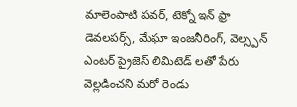మాలెంపాటి పవర్, టెక్నో ఇన్ ఫ్రా డెవలపర్స్, మేఘా ఇంజనీరింగ్, వెల్స్పన్ ఎంటర్ ప్రైజెస్ లిమిటెడ్ లతో పేరు వెల్లడించని మరో రెండు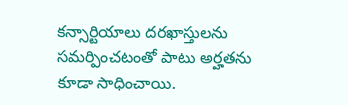కన్సార్టియాలు దరఖాస్తులను సమర్పించటంతో పాటు అర్హతను కూడా సాధించాయి.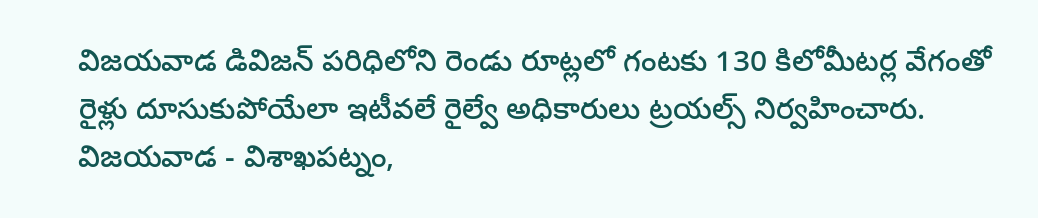విజయవాడ డివిజన్ పరిధిలోని రెండు రూట్లలో గంటకు 130 కిలోమీటర్ల వేగంతో రైళ్లు దూసుకుపోయేలా ఇటీవలే రైల్వే అధికారులు ట్రయల్స్ నిర్వహించారు. విజయవాడ - విశాఖపట్నం,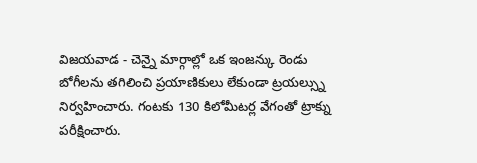విజయవాడ - చెన్నై మార్గాల్లో ఒక ఇంజన్కు రెండు బోగీలను తగిలించి ప్రయాణికులు లేకుండా ట్రయల్స్ను నిర్వహించారు. గంటకు 130 కిలోమీటర్ల వేగంతో ట్రాక్ను పరీక్షించారు.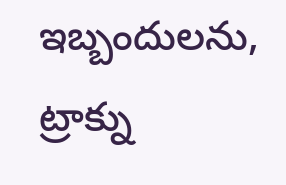ఇబ్బందులను, ట్రాక్ను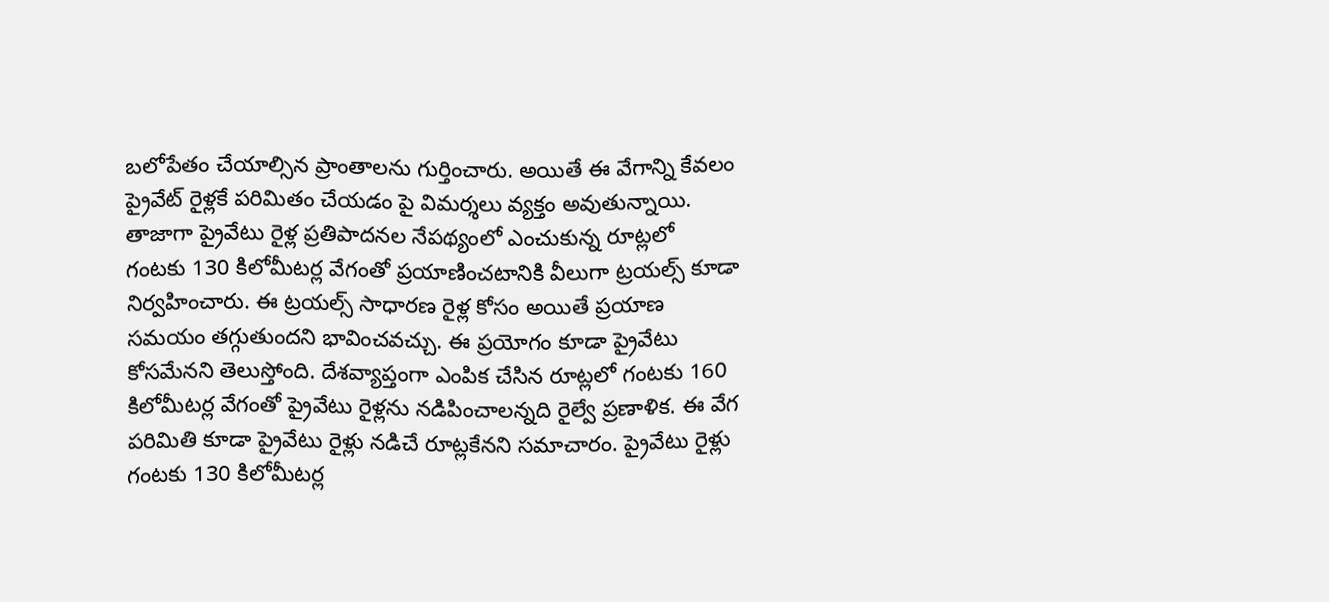బలోపేతం చేయాల్సిన ప్రాంతాలను గుర్తించారు. అయితే ఈ వేగాన్ని కేవలం ప్రైవేట్ రైళ్లకే పరిమితం చేయడం పై విమర్శలు వ్యక్తం అవుతున్నాయి.
తాజాగా ప్రైవేటు రైళ్ల ప్రతిపాదనల నేపథ్యంలో ఎంచుకున్న రూట్లలో గంటకు 130 కిలోమీటర్ల వేగంతో ప్రయాణించటానికి వీలుగా ట్రయల్స్ కూడా నిర్వహించారు. ఈ ట్రయల్స్ సాధారణ రైళ్ల కోసం అయితే ప్రయాణ సమయం తగ్గుతుందని భావించవచ్చు. ఈ ప్రయోగం కూడా ప్రైవేటు కోసమేనని తెలుస్తోంది. దేశవ్యాప్తంగా ఎంపిక చేసిన రూట్లలో గంటకు 160 కిలోమీటర్ల వేగంతో ప్రైవేటు రైళ్లను నడిపించాలన్నది రైల్వే ప్రణాళిక. ఈ వేగ పరిమితి కూడా ప్రైవేటు రైళ్లు నడిచే రూట్లకేనని సమాచారం. ప్రైవేటు రైళ్లు గంటకు 130 కిలోమీటర్ల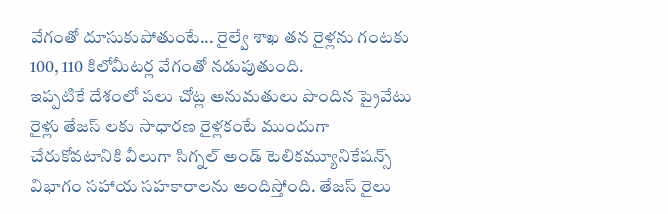వేగంతో దూసుకుపోతుంటే... రైల్వే శాఖ తన రైళ్లను గంటకు 100, 110 కిలోమీటర్ల వేగంతో నడుపుతుంది.
ఇప్పటికే దేశంలో పలు చోట్ల అనుమతులు పొందిన ప్రైవేటు రైళ్లు తేజస్ లకు సాధారణ రైళ్లకంటే ముందుగా చేరుకోవటానికి వీలుగా సిగ్నల్ అండ్ టెలికమ్యూనికేషన్స్ విభాగం సహాయ సహకారాలను అందిస్తోంది. తేజస్ రైలు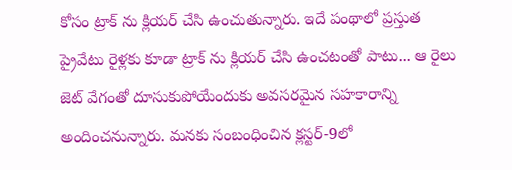కోసం ట్రాక్ ను క్లియర్ చేసి ఉంచుతున్నారు. ఇదే పంథాలో ప్రస్తుత ప్రైవేటు రైళ్లకు కూడా ట్రాక్ ను క్లియర్ చేసి ఉంచటంతో పాటు... ఆ రైలు జెట్ వేగంతో దూసుకుపోయేందుకు అవసరమైన సహకారాన్ని అందించనున్నారు. మనకు సంబంధించిన క్లస్టర్-9లో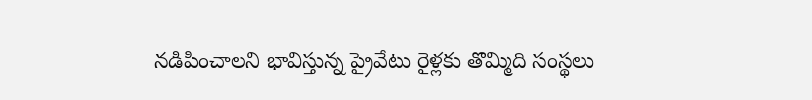నడిపించాలని భావిస్తున్న ప్రైవేటు రైళ్లకు తొమ్మిది సంస్థలు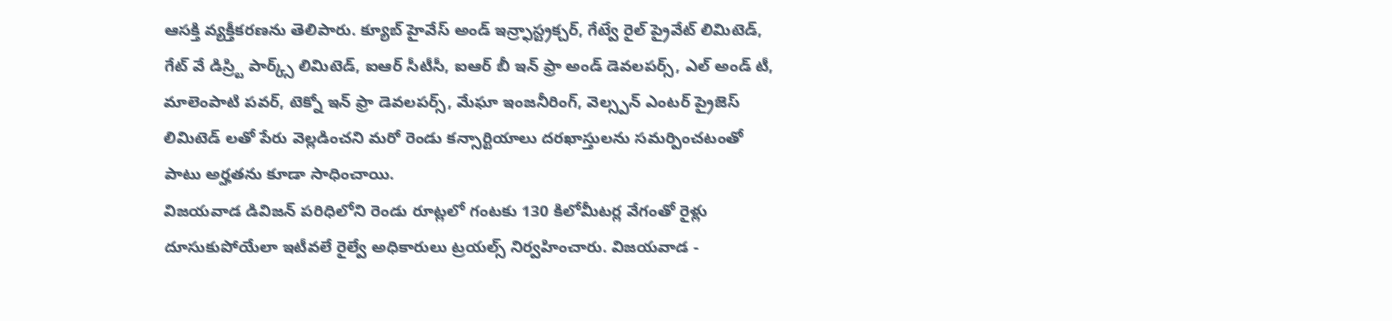ఆసక్తి వ్యక్తీకరణను తెలిపారు. క్యూబ్ హైవేస్ అండ్ ఇన్ర్ఫాస్ట్రక్చర్, గేట్వే రైల్ ప్రైవేట్ లిమిటెడ్, గేట్ వే డిస్ర్టి పార్క్స్ లిమిటెడ్, ఐఆర్ సీటీసీ, ఐఆర్ బీ ఇన్ ఫ్రా అండ్ డెవలపర్స్, ఎల్ అండ్ టీ, మాలెంపాటి పవర్, టెక్నో ఇన్ ఫ్రా డెవలపర్స్, మేఘా ఇంజనీరింగ్, వెల్స్పన్ ఎంటర్ ప్రైజెస్ లిమిటెడ్ లతో పేరు వెల్లడించని మరో రెండు కన్సార్టియాలు దరఖాస్తులను సమర్పించటంతో పాటు అర్హతను కూడా సాధించాయి.
విజయవాడ డివిజన్ పరిధిలోని రెండు రూట్లలో గంటకు 130 కిలోమీటర్ల వేగంతో రైళ్లు దూసుకుపోయేలా ఇటీవలే రైల్వే అధికారులు ట్రయల్స్ నిర్వహించారు. విజయవాడ -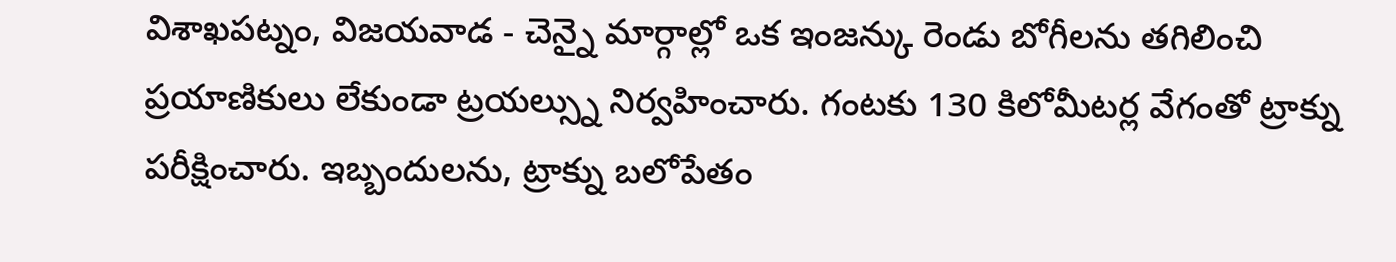విశాఖపట్నం, విజయవాడ - చెన్నై మార్గాల్లో ఒక ఇంజన్కు రెండు బోగీలను తగిలించి ప్రయాణికులు లేకుండా ట్రయల్స్ను నిర్వహించారు. గంటకు 130 కిలోమీటర్ల వేగంతో ట్రాక్ను పరీక్షించారు. ఇబ్బందులను, ట్రాక్ను బలోపేతం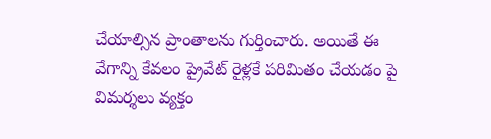చేయాల్సిన ప్రాంతాలను గుర్తించారు. అయితే ఈ వేగాన్ని కేవలం ప్రైవేట్ రైళ్లకే పరిమితం చేయడం పై విమర్శలు వ్యక్తం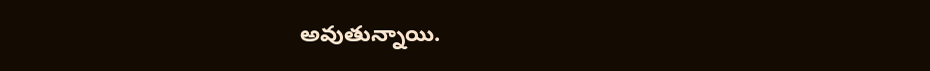అవుతున్నాయి.